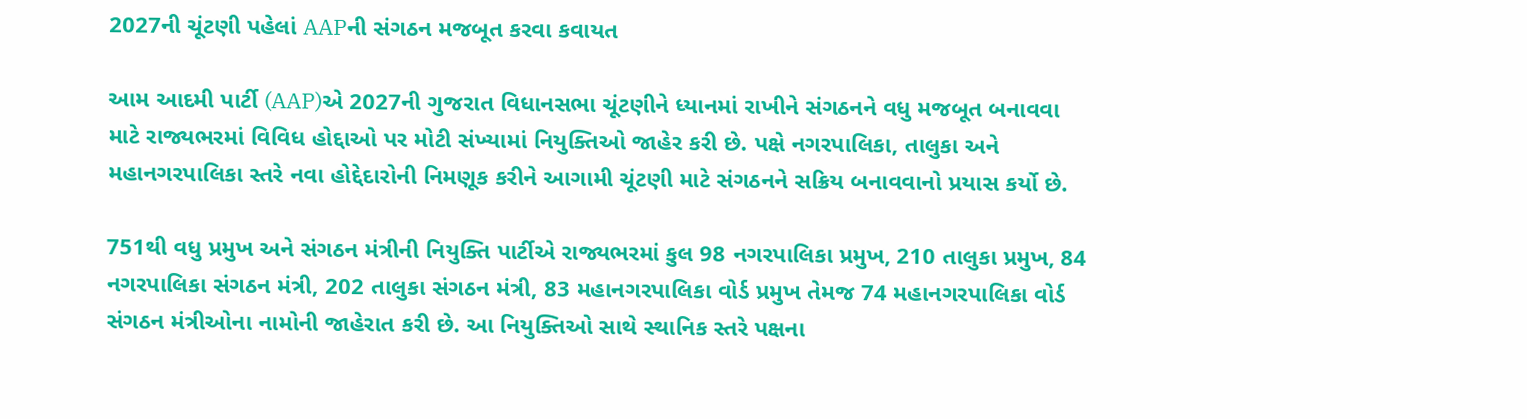2027ની ચૂંટણી પહેલાં AAPની સંગઠન મજબૂત કરવા કવાયત

આમ આદમી પાર્ટી (AAP)એ 2027ની ગુજરાત વિધાનસભા ચૂંટણીને ધ્યાનમાં રાખીને સંગઠનને વધુ મજબૂત બનાવવા માટે રાજ્યભરમાં વિવિધ હોદ્દાઓ પર મોટી સંખ્યામાં નિયુક્તિઓ જાહેર કરી છે. પક્ષે નગરપાલિકા, તાલુકા અને મહાનગરપાલિકા સ્તરે નવા હોદ્દેદારોની નિમણૂક કરીને આગામી ચૂંટણી માટે સંગઠનને સક્રિય બનાવવાનો પ્રયાસ કર્યો છે.

751થી વધુ પ્રમુખ અને સંગઠન મંત્રીની નિયુક્તિ પાર્ટીએ રાજ્યભરમાં કુલ 98 નગરપાલિકા પ્રમુખ, 210 તાલુકા પ્રમુખ, 84 નગરપાલિકા સંગઠન મંત્રી, 202 તાલુકા સંગઠન મંત્રી, 83 મહાનગરપાલિકા વોર્ડ પ્રમુખ તેમજ 74 મહાનગરપાલિકા વોર્ડ સંગઠન મંત્રીઓના નામોની જાહેરાત કરી છે. આ નિયુક્તિઓ સાથે સ્થાનિક સ્તરે પક્ષના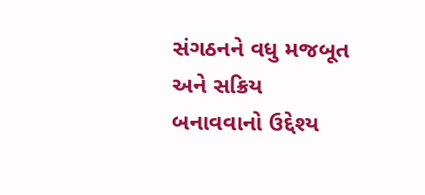સંગઠનને વધુ મજબૂત અને સક્રિય બનાવવાનો ઉદ્દેશ્ય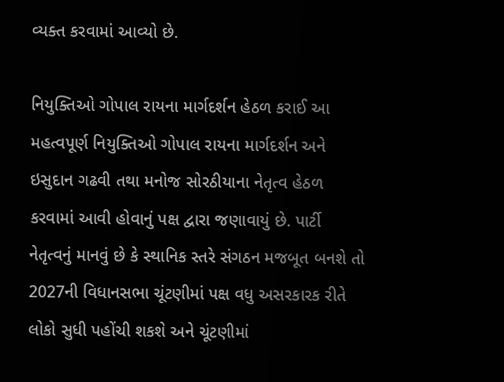વ્યક્ત કરવામાં આવ્યો છે.

નિયુક્તિઓ ગોપાલ રાયના માર્ગદર્શન હેઠળ કરાઈ આ મહત્વપૂર્ણ નિયુક્તિઓ ગોપાલ રાયના માર્ગદર્શન અને ઇસુદાન ગઢવી તથા મનોજ સોરઠીયાના નેતૃત્વ હેઠળ કરવામાં આવી હોવાનું પક્ષ દ્વારા જણાવાયું છે. પાર્ટી નેતૃત્વનું માનવું છે કે સ્થાનિક સ્તરે સંગઠન મજબૂત બનશે તો 2027ની વિધાનસભા ચૂંટણીમાં પક્ષ વધુ અસરકારક રીતે લોકો સુધી પહોંચી શકશે અને ચૂંટણીમાં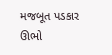મજબૂત પડકાર ઊભો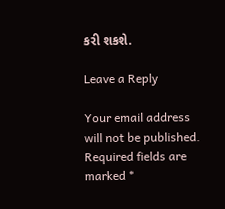કરી શકશે.

Leave a Reply

Your email address will not be published. Required fields are marked *